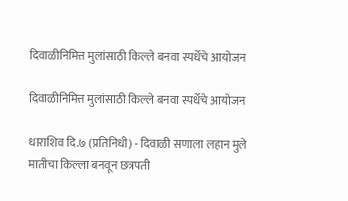दिवाळीनिमित्त मुलांसाठी किल्ले बनवा स्पर्धेचे आयोजन

दिवाळीनिमित्त मुलांसाठी किल्ले बनवा स्पर्धेचे आयोजन

धाराशिव दि.७ (प्रतिनिधी) - दिवाळी सणाला लहान मुले मातीचा किल्ला बनवून छत्रपती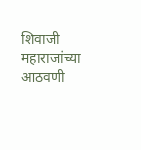शिवाजी महाराजांच्या आठवणी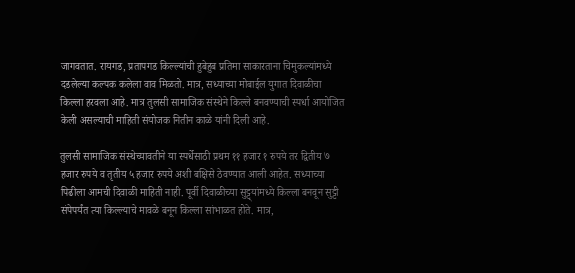जागवतात. रायगड, प्रतापगड किल्ल्यांची हुबेहुब प्रतिमा साकारताना चिमुकल्यांमध्ये दडलेल्या कल्पक कलेला वाव मिळतो. मात्र, सध्याच्या मोबाईल युगात दिवाळीचा किल्ला हरवला आहे. मात्र तुलसी सामाजिक संस्थेने किल्ले बनवण्याची स्पर्धा आयोजित केली असल्याची माहिती संयोजक नितीन काळे यांनी दिली आहे.

तुलसी सामाजिक संस्थेच्यावतीने या स्पर्धेसाठी प्रथम ११ हजार १ रुपये तर द्वितीय ७ हजार रुपये व तृतीय ५ हजार रुपये अशी बक्षिसे ठेवण्यात आली आहेत. सध्याच्या पिढीला आमची दिवाळी माहिती नाही. पूर्वी दिवाळीच्या सुट्ट्यांमध्ये किल्ला बनवून सुट्टी संपेपर्यंत त्या किल्ल्याचे मावळे बनून किल्ला सांभाळत होते. मात्र,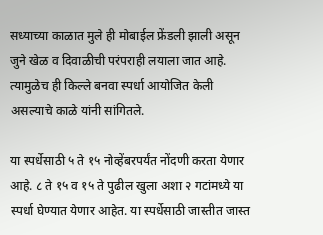सध्याच्या काळात मुले ही मोबाईल फ्रेंडली झाली असून जुने खेळ व दिवाळीची परंपराही लयाला जात आहे. त्यामुळेच ही किल्ले बनवा स्पर्धा आयोजित केली असल्याचे काळे यांनी सांगितले.

या स्पर्धेसाठी ५ ते १५ नोव्हेंबरपर्यंत नोंदणी करता येणार आहे. ८ ते १५ व १५ ते पुढील खुला अशा २ गटांमध्ये या स्पर्धा घेण्यात येणार आहेत. या स्पर्धेसाठी जास्तीत जास्त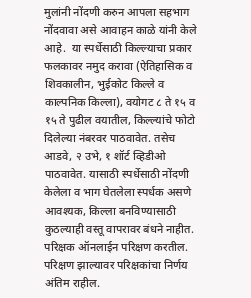मुलांनी नोंदणी करुन आपला सहभाग नोंदवावा असे आवाहन काळे यांनी केले आहे.  या स्पर्धेसाठी किल्ल्याचा प्रकार फलकावर नमुद करावा (ऐतिहासिक व शिवकालीन, भुईकोट किल्ले व काल्पनिक किल्ला), वयोगट ८ ते १५ व १५ ते पुढील वयातील, किल्ल्यांचे फोटो दिलेल्या नंबरवर पाठवावेत. तसेच आडवे, २ उभे, १ शॉर्ट व्हिडीओ पाठवावेत. यासाठी स्पर्धेसाठी नोंदणी केलेला व भाग घेतलेला स्पर्धक असणे आवश्यक, किल्ला बनविण्यासाठी कुठल्याही वस्तू वापरावर बंधने नाहीत. परिक्षक ऑनलाईन परिक्षण करतील. परिक्षण झाल्यावर परिक्षकांचा निर्णय अंतिम राहील.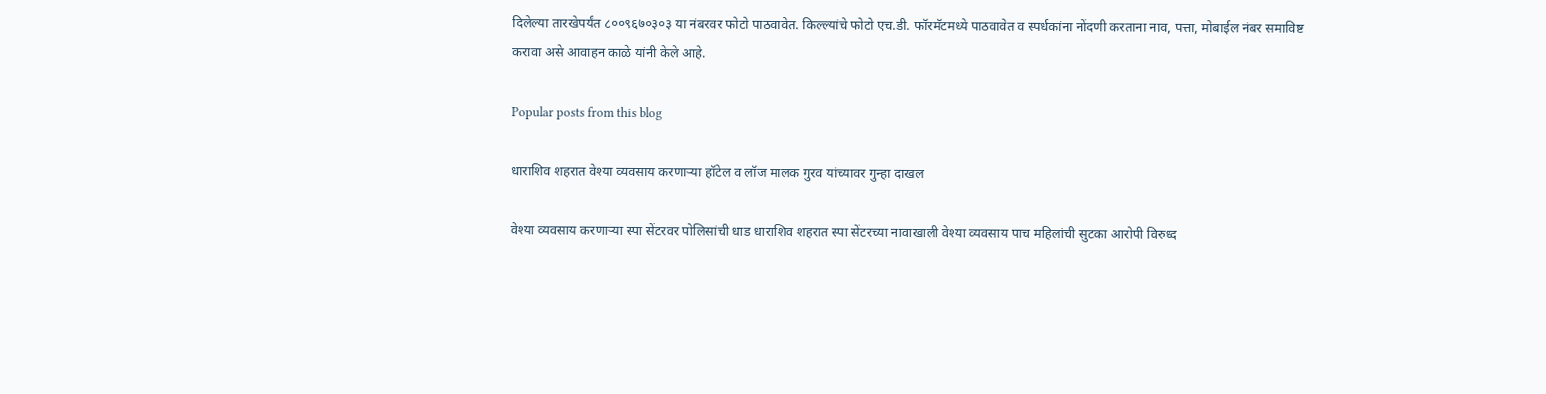दिलेल्या तारखेपर्यंत ८००९६७०३०३ या नंबरवर फोटो पाठवावेत. किल्ल्यांचे फोटो एच.डी. फॉरमॅटमध्ये पाठवावेत व स्पर्धकांना नोंदणी करताना नाव, पत्ता, मोबाईल नंबर समाविष्ट करावा असे आवाहन काळे यांनी केले आहे.

Popular posts from this blog

धाराशिव शहरात वेश्या व्यवसाय करणाऱ्या हॉटेल व लॉज मालक गुरव यांच्यावर गुन्हा दाखल

वेश्या व्यवसाय करणाऱ्या स्पा सेंटरवर पोलिसांची धाड धाराशिव शहरात स्पा सेंटरच्या नावाखाली वेश्या व्यवसाय पाच महिलांची सुटका आरोपी विरुध्द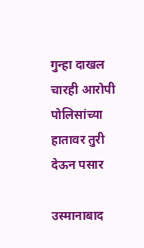गुन्हा दाखल चारही आरोपी पोलिसांच्या हातावर तुरी देऊन पसार

उस्मानाबाद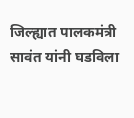जिल्ह्यात पालकमंत्री सावंत यांनी घडविला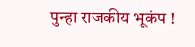पुन्हा राजकीय भूकंप !